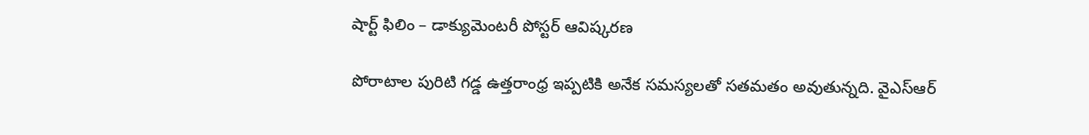షార్ట్ ఫిలిం – డాక్యుమెంటరీ పోస్టర్ ఆవిష్కరణ

పోరాటాల పురిటి గడ్డ ఉత్తరాంధ్ర ఇప్పటికి అనేక సమస్యలతో సతమతం అవుతున్నది. వైఎస్ఆర్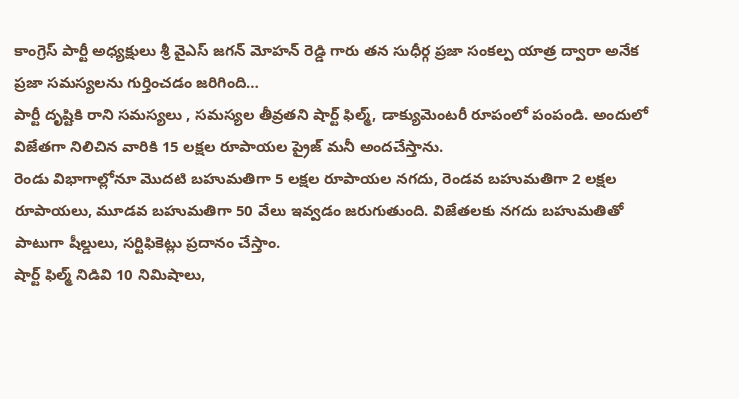కాంగ్రెస్ పార్టీ అధ్యక్షులు శ్రీ వైఎస్ జగన్ మోహన్ రెడ్డి గారు తన సుధీర్గ ప్రజా సంకల్ప యాత్ర ద్వారా అనేక ప్రజా సమస్యలను గుర్తించడం జరిగింది…
పార్టీ దృష్టికి రాని సమస్యలు , సమస్యల తీవ్రతని షార్ట్ ఫిల్మ్, డాక్యుమెంటరీ రూపంలో పంపండి. అందులో విజేతగా నిలిచిన వారికి 15 లక్షల రూపాయల ప్రైజ్ మనీ అందచేస్తాను.
రెండు విభాగాల్లోనూ మొదటి బహుమతిగా 5 లక్షల రూపాయల నగదు, రెండవ బహుమతిగా 2 లక్షల రూపాయలు, మూడవ బహుమతిగా 50 వేలు ఇవ్వడం జరుగుతుంది. విజేతలకు నగదు బహుమతితో పాటుగా షీల్డులు, సర్టిఫికెట్లు ప్రదానం చేస్తాం.
షార్ట్ ఫిల్మ్ నిడివి 10 నిమిషాలు,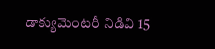డాక్యుమెంటరీ నిడివి 15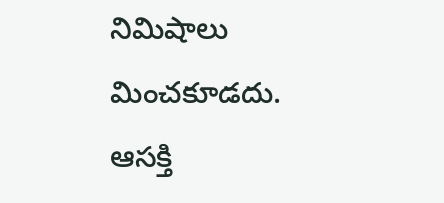నిమిషాలు మించకూడదు. ఆసక్తి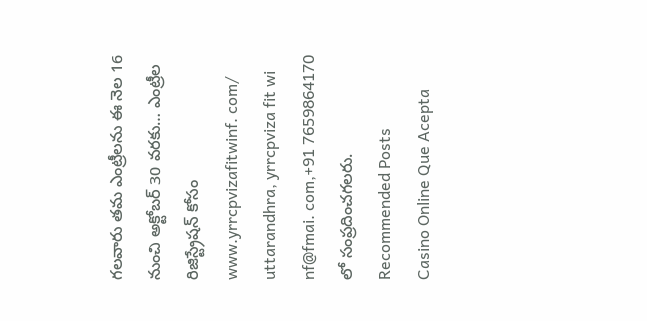గలవారు తమ ఎంట్రీలను ఈ నెల 16 నుంచి అక్టోబర్ 30 వరకు… ఎంట్రీల రిజిస్ట్రేషన్ కోసం www.yrrcpvizafitwinf. com/ uttarandhra, yrrcpviza fit wi nf@fmai. com,+91 7659864170 లో సంప్రదించగలరు.
Recommended Posts
Casino Online Que Acepta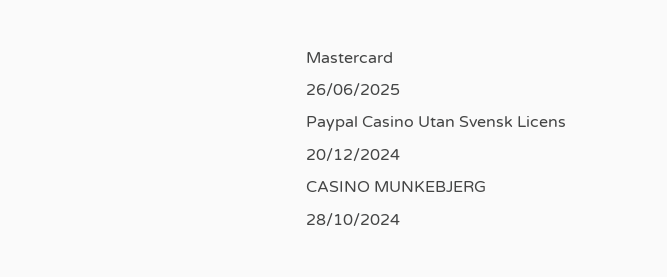Mastercard
26/06/2025
Paypal Casino Utan Svensk Licens
20/12/2024
CASINO MUNKEBJERG
28/10/2024